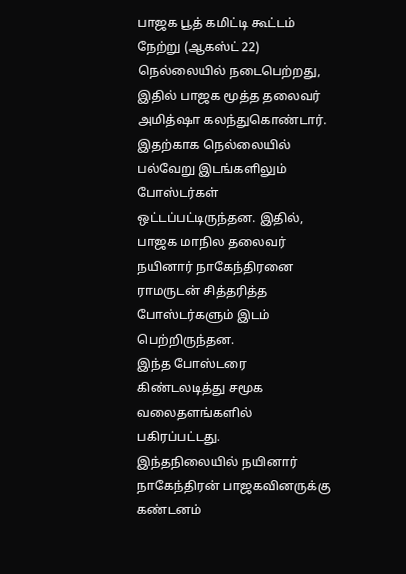பாஜக பூத் கமிட்டி கூட்டம் நேற்று (ஆகஸ்ட் 22) நெல்லையில் நடைபெற்றது, இதில் பாஜக மூத்த தலைவர் அமித்ஷா கலந்துகொண்டார்.
இதற்காக நெல்லையில் பல்வேறு இடங்களிலும் போஸ்டர்கள் ஒட்டப்பட்டிருந்தன. இதில், பாஜக மாநில தலைவர் நயினார் நாகேந்திரனை ராமருடன் சித்தரித்த போஸ்டர்களும் இடம் பெற்றிருந்தன.
இந்த போஸ்டரை கிண்டலடித்து சமூக வலைதளங்களில் பகிரப்பட்டது.
இந்தநிலையில் நயினார் நாகேந்திரன் பாஜகவினருக்கு கண்டனம்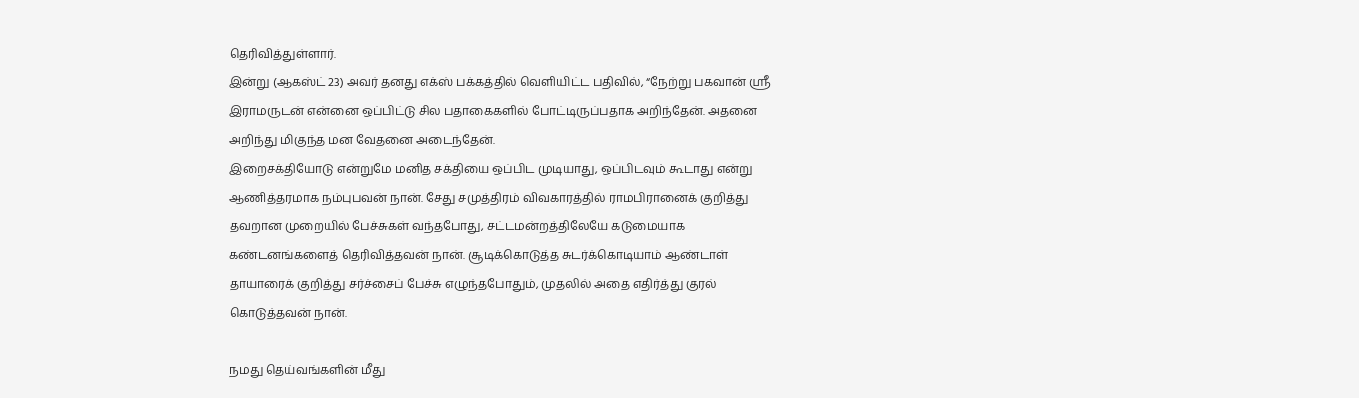தெரிவித்துள்ளார்.
இன்று (ஆகஸ்ட் 23) அவர் தனது எக்ஸ் பக்கத்தில் வெளியிட்ட பதிவில், “நேற்று பகவான் ஸ்ரீ இராமருடன் என்னை ஒப்பிட்டு சில பதாகைகளில் போட்டிருப்பதாக அறிந்தேன். அதனை அறிந்து மிகுந்த மன வேதனை அடைந்தேன்.
இறைசக்தியோடு என்றுமே மனித சக்தியை ஒப்பிட முடியாது, ஒப்பிடவும் கூடாது என்று ஆணித்தரமாக நம்புபவன் நான். சேது சமுத்திரம் விவகாரத்தில் ராமபிரானைக் குறித்து தவறான முறையில் பேச்சுகள் வந்தபோது, சட்டமன்றத்திலேயே கடுமையாக கண்டனங்களைத் தெரிவித்தவன் நான். சூடிக்கொடுத்த சுடர்க்கொடியாம் ஆண்டாள் தாயாரைக் குறித்து சர்ச்சைப் பேச்சு எழுந்தபோதும், முதலில் அதை எதிர்த்து குரல் கொடுத்தவன் நான்.

நமது தெய்வங்களின் மீது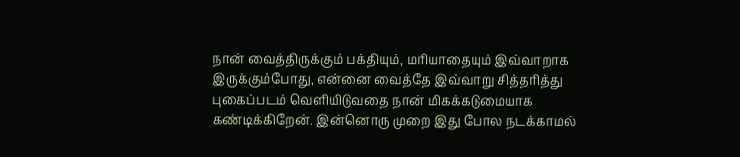நான் வைத்திருக்கும் பக்தியும், மரியாதையும் இவ்வாறாக இருக்கும்போது, என்னை வைத்தே இவ்வாறு சித்தரித்து புகைப்படம் வெளியிடுவதை நான் மிகக்கடுமையாக கண்டிக்கிறேன். இன்னொரு முறை இது போல நடக்காமல்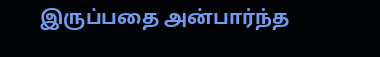இருப்பதை அன்பார்ந்த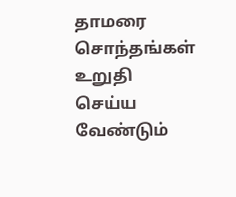தாமரை சொந்தங்கள் உறுதி செய்ய வேண்டும்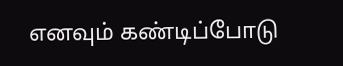எனவும் கண்டிப்போடு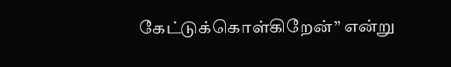கேட்டுக்கொள்கிறேன்” என்று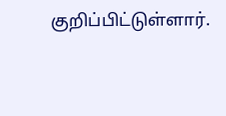குறிப்பிட்டுள்ளார்.